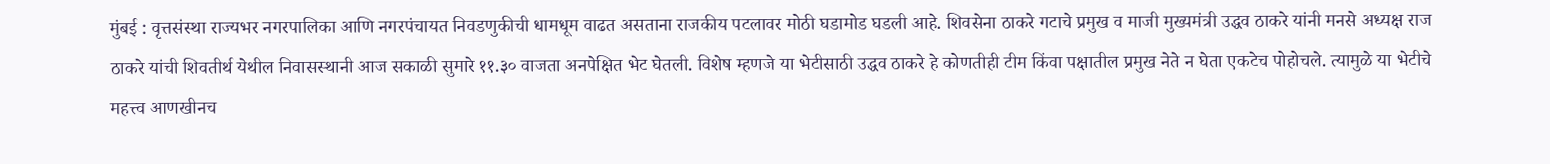मुंबई : वृत्तसंस्था राज्यभर नगरपालिका आणि नगरपंचायत निवडणुकीची धामधूम वाढत असताना राजकीय पटलावर मोठी घडामोड घडली आहे. शिवसेना ठाकरे गटाचे प्रमुख व माजी मुख्यमंत्री उद्धव ठाकरे यांनी मनसे अध्यक्ष राज ठाकरे यांची शिवतीर्थ येथील निवासस्थानी आज सकाळी सुमारे ११.३० वाजता अनपेक्षित भेट घेतली. विशेष म्हणजे या भेटीसाठी उद्धव ठाकरे हे कोणतीही टीम किंवा पक्षातील प्रमुख नेते न घेता एकटेच पोहोचले. त्यामुळे या भेटीचे महत्त्व आणखीनच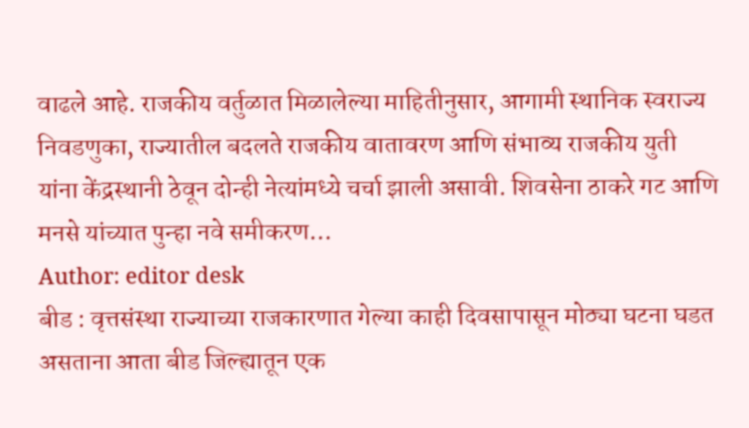वाढले आहे. राजकीय वर्तुळात मिळालेल्या माहितीनुसार, आगामी स्थानिक स्वराज्य निवडणुका, राज्यातील बदलते राजकीय वातावरण आणि संभाव्य राजकीय युती यांना केंद्रस्थानी ठेवून दोन्ही नेत्यांमध्ये चर्चा झाली असावी. शिवसेना ठाकरे गट आणि मनसे यांच्यात पुन्हा नवे समीकरण…
Author: editor desk
बीड : वृत्तसंस्था राज्याच्या राजकारणात गेल्या काही दिवसापासून मोठ्या घटना घडत असताना आता बीड जिल्ह्यातून एक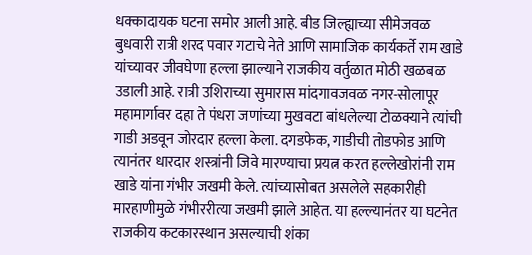धक्कादायक घटना समोर आली आहे. बीड जिल्ह्याच्या सीमेजवळ बुधवारी रात्री शरद पवार गटाचे नेते आणि सामाजिक कार्यकर्ते राम खाडे यांच्यावर जीवघेणा हल्ला झाल्याने राजकीय वर्तुळात मोठी खळबळ उडाली आहे. रात्री उशिराच्या सुमारास मांदगावजवळ नगर-सोलापूर महामार्गावर दहा ते पंधरा जणांच्या मुखवटा बांधलेल्या टोळक्याने त्यांची गाडी अडवून जोरदार हल्ला केला. दगडफेक, गाडीची तोडफोड आणि त्यानंतर धारदार शस्त्रांनी जिवे मारण्याचा प्रयत्न करत हल्लेखोरांनी राम खाडे यांना गंभीर जखमी केले. त्यांच्यासोबत असलेले सहकारीही मारहाणीमुळे गंभीररीत्या जखमी झाले आहेत. या हल्ल्यानंतर या घटनेत राजकीय कटकारस्थान असल्याची शंका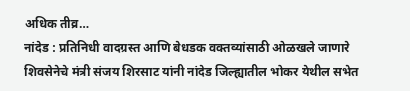अधिक तीव्र…
नांदेड : प्रतिनिधी वादग्रस्त आणि बेधडक वक्तव्यांसाठी ओळखले जाणारे शिवसेनेचे मंत्री संजय शिरसाट यांनी नांदेड जिल्ह्यातील भोकर येथील सभेत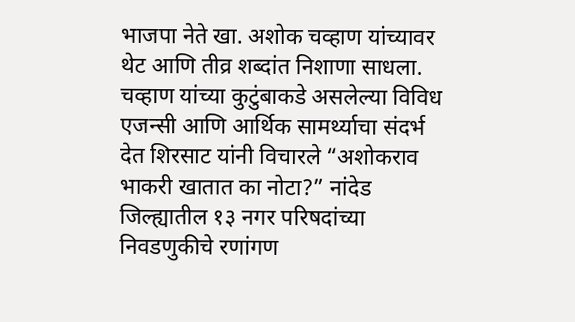भाजपा नेते खा. अशोक चव्हाण यांच्यावर थेट आणि तीव्र शब्दांत निशाणा साधला. चव्हाण यांच्या कुटुंबाकडे असलेल्या विविध एजन्सी आणि आर्थिक सामर्थ्याचा संदर्भ देत शिरसाट यांनी विचारले “अशोकराव भाकरी खातात का नोटा?” नांदेड जिल्ह्यातील १३ नगर परिषदांच्या निवडणुकीचे रणांगण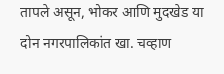तापले असून, भोकर आणि मुदखेड या दोन नगरपालिकांत खा. चव्हाण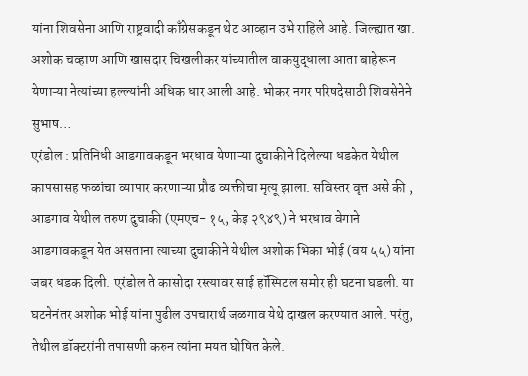यांना शिवसेना आणि राष्ट्रवादी काँग्रेसकडून थेट आव्हान उभे राहिले आहे. जिल्ह्यात खा. अशोक चव्हाण आणि खासदार चिखलीकर यांच्यातील वाकयुद्धाला आता बाहेरून येणाऱ्या नेत्यांच्या हल्ल्यांनी अधिक धार आली आहे. भोकर नगर परिषदेसाठी शिवसेनेने सुभाष…
एरंडोल : प्रतिनिधी आडगावकडून भरधाव येणाऱ्या दुचाकीने दिलेल्या धडकेत येथील कापसासह फळांचा व्यापार करणाऱ्या प्रौढ व्यक्तीचा मृत्यू झाला. सविस्तर वृत्त असे की , आडगाव येथील तरुण दुचाकी (एमएच- १५, केइ २९४९) ने भरधाव वेगाने आडगावकडून येत असताना त्याच्या दुचाकीने येथील अशोक भिका भोई (वय ५५) यांना जबर धडक दिली. एरंडोल ते कासोदा रस्त्यावर साई हॉस्पिटल समोर ही घटना घडली. या घटनेनंतर अशोक भोई यांना पुढील उपचारार्थ जळगाव येथे दाखल करण्यात आले. परंतु, तेथील डॉक्टरांनी तपासणी करुन त्यांना मयत घोषित केले.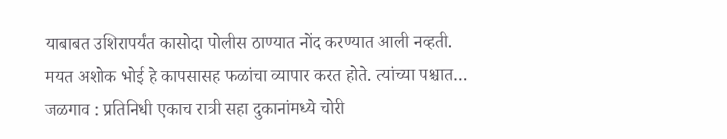याबाबत उशिरापर्यंत कासोदा पोलीस ठाण्यात नोंद करण्यात आली नव्हती. मयत अशोक भोई हे कापसासह फळांचा व्यापार करत होते. त्यांच्या पश्चात…
जळगाव : प्रतिनिधी एकाच रात्री सहा दुकानांमध्ये चोरी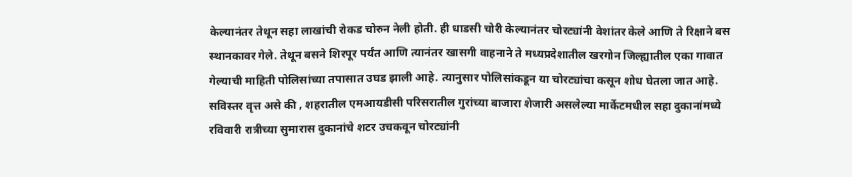केल्यानंतर तेथून सहा लाखांची रोकड चोरुन नेली होती. ही धाडसी चोरी केल्यानंतर चोरट्यांनी वेशांतर केले आणि ते रिक्षाने बस स्थानकावर गेले. तेथून बसने शिरपूर पर्यंत आणि त्यानंतर खासगी वाहनाने ते मध्यप्रदेशातील खरगोन जिल्ह्यातील एका गावात गेल्याची माहिती पोलिसांच्या तपासात उघड झाली आहे. त्यानुसार पोलिसांकडून या चोरट्यांचा कसून शोध घेतला जात आहे. सविस्तर वृत्त असे की , शहरातील एमआयडीसी परिसरातील गुरांच्या बाजारा शेजारी असलेल्या मार्केटमधील सहा दुकानांमध्ये रविवारी रात्रीच्या सुमारास दुकानांचे शटर उचकवून चोरट्यांनी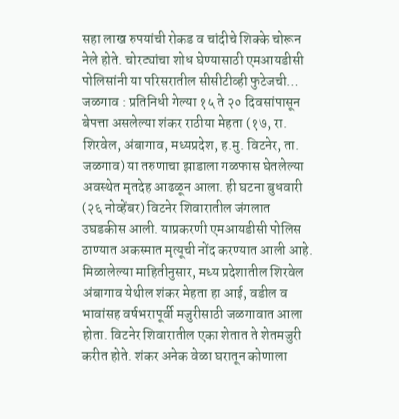सहा लाख रुपयांची रोकड व चांदीचे शिक्के चोरून नेले होते. चोरट्यांचा शोध घेण्यासाठी एमआयडीसी पोलिसांनी या परिसरातील सीसीटीव्ही फुटेजची…
जळगाव : प्रतिनिधी गेल्या १५ ते २० दिवसांपासून बेपत्ता असलेल्या शंकर राठीया मेहता (१७, रा. शिरवेल, अंबागाव, मध्यप्रदेश, ह.मु. विटनेर, ता. जळगाव) या तरुणाचा झाडाला गळफास घेतलेल्या अवस्थेत मृतदेह आढळून आला. ही घटना बुधवारी (२६ नोव्हेंबर) विटनेर शिवारातील जंगलात उघडकीस आली. याप्रकरणी एमआयडीसी पोलिस ठाण्यात अकस्मात मृत्यूची नोंद करण्यात आली आहे. मिळालेल्या माहितीनुसार, मध्य प्रदेशातील शिरवेल अंबागाव येथील शंकर मेहता हा आई, वडील व भावांसह वर्षभरापूर्वी मजुरीसाठी जळगावात आला होता. विटनेर शिवारातील एका शेतात ते शेतमजुरी करीत होते. शंकर अनेक वेळा घरातून कोणाला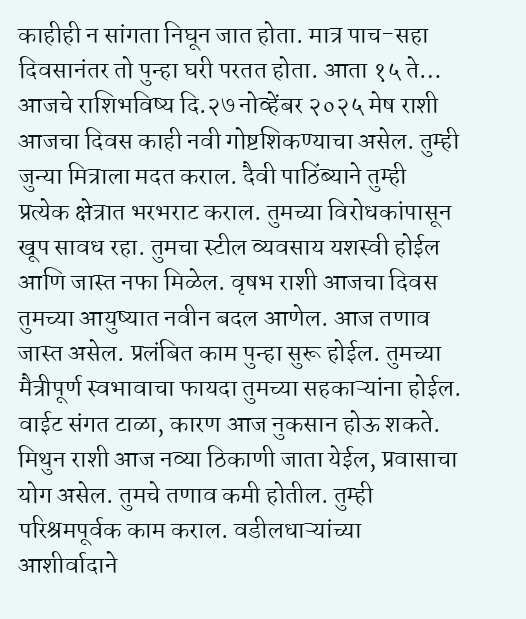काहीही न सांगता निघून जात होता. मात्र पाच-सहा दिवसानंतर तो पुन्हा घरी परतत होता. आता १५ ते…
आजचे राशिभविष्य दि.२७ नोव्हेंबर २०२५ मेष राशी आजचा दिवस काही नवी गोष्टशिकण्याचा असेल. तुम्ही जुन्या मित्राला मदत कराल. दैवी पाठिंब्याने तुम्ही प्रत्येक क्षेत्रात भरभराट कराल. तुमच्या विरोधकांपासून खूप सावध रहा. तुमचा स्टील व्यवसाय यशस्वी होईल आणि जास्त नफा मिळेल. वृषभ राशी आजचा दिवस तुमच्या आयुष्यात नवीन बदल आणेल. आज तणाव जास्त असेल. प्रलंबित काम पुन्हा सुरू होईल. तुमच्या मैत्रीपूर्ण स्वभावाचा फायदा तुमच्या सहकाऱ्यांना होईल. वाईट संगत टाळा, कारण आज नुकसान होऊ शकते. मिथुन राशी आज नव्या ठिकाणी जाता येईल, प्रवासाचा योग असेल. तुमचे तणाव कमी होतील. तुम्ही परिश्रमपूर्वक काम कराल. वडीलधाऱ्यांच्या आशीर्वादाने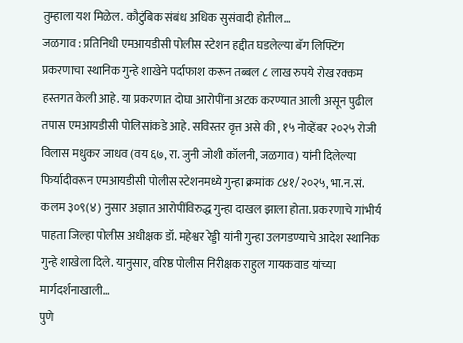तुम्हाला यश मिळेल. कौटुंबिक संबंध अधिक सुसंवादी होतील…
जळगाव : प्रतिनिधी एमआयडीसी पोलीस स्टेशन हद्दीत घडलेल्या बॅग लिफ्टिंग प्रकरणाचा स्थानिक गुन्हे शाखेने पर्दाफाश करून तब्बल ८ लाख रुपये रोख रक्कम हस्तगत केली आहे. या प्रकरणात दोघा आरोपींना अटक करण्यात आली असून पुढील तपास एमआयडीसी पोलिसांकडे आहे. सविस्तर वृत्त असे की , १५ नोव्हेंबर २०२५ रोजी विलास मधुकर जाधव (वय ६७, रा. जुनी जोशी कॉलनी, जळगाव) यांनी दिलेल्या फिर्यादीवरून एमआयडीसी पोलीस स्टेशनमध्ये गुन्हा क्रमांक ८४१/२०२५, भा.न.सं. कलम ३०९(४) नुसार अज्ञात आरोपींविरुद्ध गुन्हा दाखल झाला होता. प्रकरणाचे गांभीर्य पाहता जिल्हा पोलीस अधीक्षक डॉ. महेश्वर रेड्डी यांनी गुन्हा उलगडण्याचे आदेश स्थानिक गुन्हे शाखेला दिले. यानुसार, वरिष्ठ पोलीस निरीक्षक राहुल गायकवाड यांच्या मार्गदर्शनाखाली…
पुणे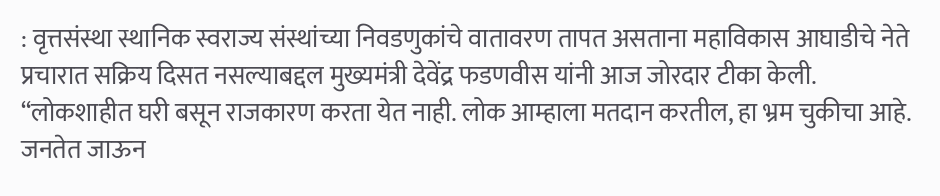: वृत्तसंस्था स्थानिक स्वराज्य संस्थांच्या निवडणुकांचे वातावरण तापत असताना महाविकास आघाडीचे नेते प्रचारात सक्रिय दिसत नसल्याबद्दल मुख्यमंत्री देवेंद्र फडणवीस यांनी आज जोरदार टीका केली. “लोकशाहीत घरी बसून राजकारण करता येत नाही. लोक आम्हाला मतदान करतील, हा भ्रम चुकीचा आहे. जनतेत जाऊन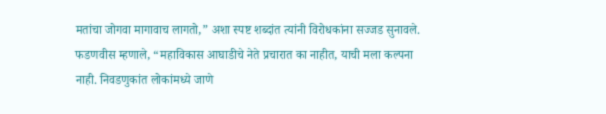मतांचा जोगवा मागावाच लागतो,” अशा स्पष्ट शब्दांत त्यांनी विरोधकांना सज्जड सुनावले. फडणवीस म्हणाले, “महाविकास आघाडीचे नेते प्रचारात का नाहीत, याची मला कल्पना नाही. निवडणुकांत लोकांमध्ये जाणे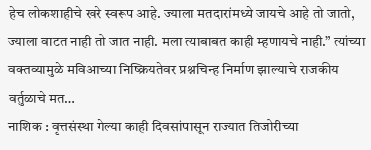हेच लोकशाहीचे खरे स्वरूप आहे. ज्याला मतदारांमध्ये जायचे आहे तो जातो, ज्याला वाटत नाही तो जात नाही. मला त्याबाबत काही म्हणायचे नाही.” त्यांच्या वक्तव्यामुळे मविआच्या निष्क्रियतेवर प्रश्नचिन्ह निर्माण झाल्याचे राजकीय वर्तुळाचे मत…
नाशिक : वृत्तसंस्था गेल्या काही दिवसांपासून राज्यात तिजोरीच्या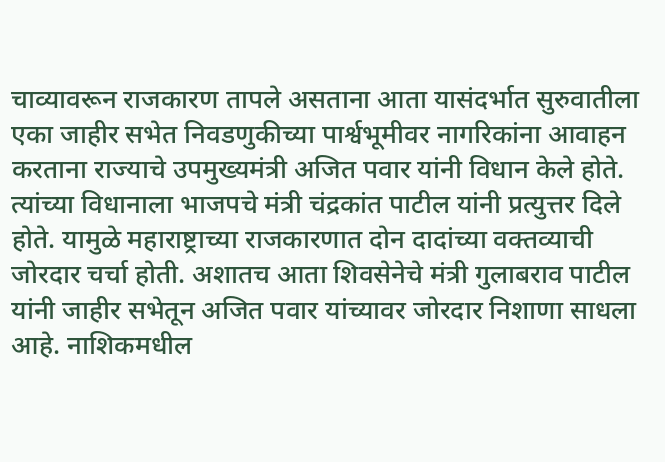चाव्यावरून राजकारण तापले असताना आता यासंदर्भात सुरुवातीला एका जाहीर सभेत निवडणुकीच्या पार्श्वभूमीवर नागरिकांना आवाहन करताना राज्याचे उपमुख्यमंत्री अजित पवार यांनी विधान केले होते. त्यांच्या विधानाला भाजपचे मंत्री चंद्रकांत पाटील यांनी प्रत्युत्तर दिले होते. यामुळे महाराष्ट्राच्या राजकारणात दोन दादांच्या वक्तव्याची जोरदार चर्चा होती. अशातच आता शिवसेनेचे मंत्री गुलाबराव पाटील यांनी जाहीर सभेतून अजित पवार यांच्यावर जोरदार निशाणा साधला आहे. नाशिकमधील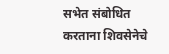सभेत संबोधित करताना शिवसेनेचे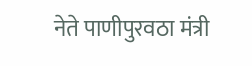नेते पाणीपुरवठा मंत्री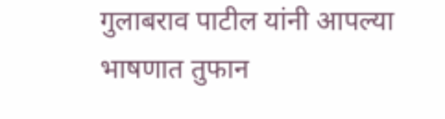गुलाबराव पाटील यांनी आपल्या भाषणात तुफान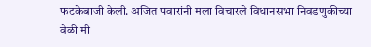फटकेबाजी केली. अजित पवारांनी मला विचारले विधानसभा निवडणुकीच्या वेळी मी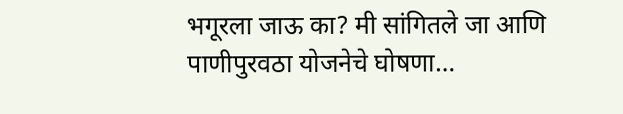भगूरला जाऊ का? मी सांगितले जा आणि पाणीपुरवठा योजनेचे घोषणा…